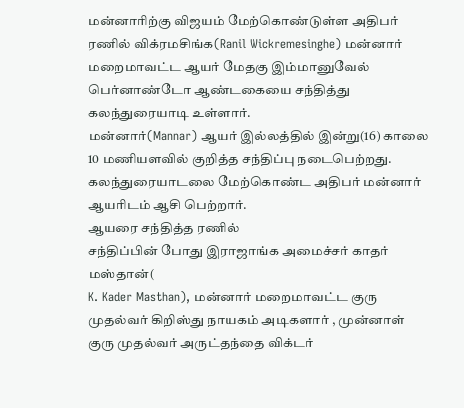மன்னாரிற்கு விஜயம் மேற்கொண்டுள்ள அதிபர் ரணில் விக்ரமசிங்க(Ranil Wickremesinghe) மன்னார் மறைமாவட்ட ஆயர் மேதகு இம்மானுவேல் பெர்னாண்டோ ஆண்டகையை சந்தித்து கலந்துரையாடி உள்ளார்.
மன்னார்(Mannar) ஆயர் இல்லத்தில் இன்று(16) காலை 10 மணியளவில் குறித்த சந்திப்பு நடைபெற்றது.
கலந்துரையாடலை மேற்கொண்ட அதிபர் மன்னார் ஆயரிடம் ஆசி பெற்றார்.
ஆயரை சந்தித்த ரணில்
சந்திப்பின் போது இராஜாங்க அமைச்சர் காதர் மஸ்தான்(
K. Kader Masthan), மன்னார் மறைமாவட்ட குரு முதல்வர் கிறிஸ்து நாயகம் அடிகளார் , முன்னாள் குரு முதல்வர் அருட்தந்தை விக்டர்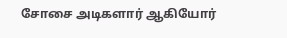சோசை அடிகளார் ஆகியோர்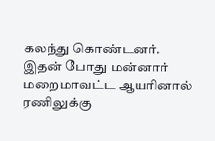கலந்து கொண்டனர்.
இதன் போது மன்னார் மறைமாவட்ட ஆயரினால் ரணிலுக்கு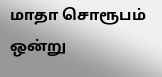மாதா சொரூபம் ஒன்று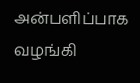அன்பளிப்பாக வழங்கி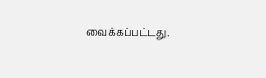வைக்கப்பட்டது.